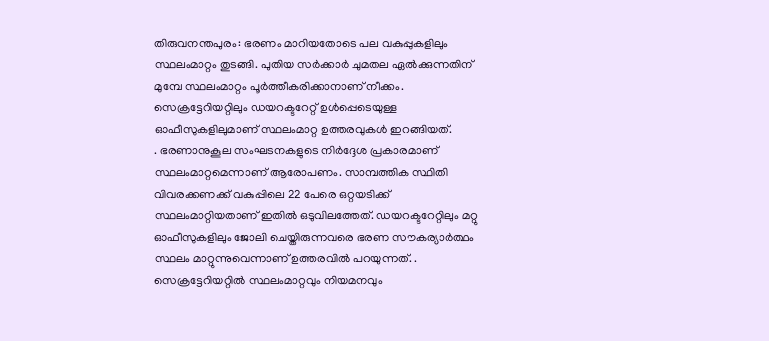തിരുവനന്തപുരം: ഭരണം മാറിയതോടെ പല വകുപ്പുകളിലും സ്ഥലംമാറ്റം തുടങ്ങി. പുതിയ സർക്കാർ ചുമതല ഏൽക്കുന്നതിന് മുമ്പേ സ്ഥലംമാറ്റം പൂർത്തീകരിക്കാനാണ് നീക്കം. സെക്രട്ടേറിയറ്റിലും ഡയറക്ടറേറ്റ് ഉൾപ്പെടെയുള്ള ഓഫീസുകളിലുമാണ് സ്ഥലംമാറ്റ ഉത്തരവുകൾ ഇറങ്ങിയത്.
. ഭരണാനുകൂല സംഘടനകളുടെ നിർദ്ദേശ പ്രകാരമാണ് സ്ഥലംമാറ്റമെന്നാണ് ആരോപണം. സാമ്പത്തിക സ്ഥിതി വിവരക്കണക്ക് വകുപ്പിലെ 22 പേരെ ഒറ്റയടിക്ക് സ്ഥലംമാറ്റിയതാണ് ഇതിൽ ഒടുവിലത്തേത്. ഡയറക്ടറേറ്റിലും മറ്റു ഓഫീസുകളിലും ജോലി ചെയ്തിരുന്നവരെ ഭരണ സൗകര്യാർത്ഥം സ്ഥലം മാറ്റുന്നുവെന്നാണ് ഉത്തരവിൽ പറയുന്നത്. .
സെക്രട്ടേറിയറ്റിൽ സ്ഥലംമാറ്റവും നിയമനവും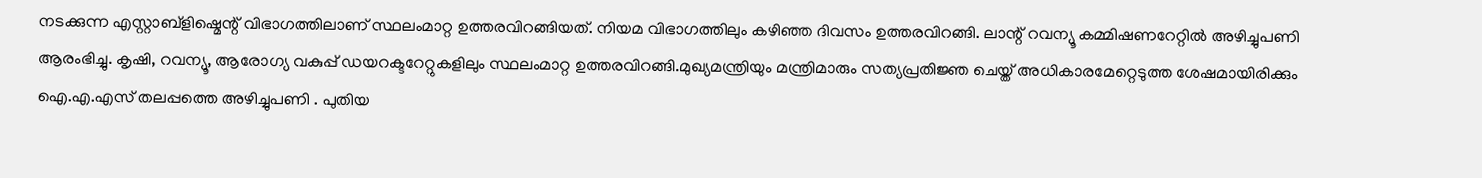നടക്കുന്ന എസ്റ്റാബ്ളിഷ്മെന്റ് വിഭാഗത്തിലാണ് സ്ഥലംമാറ്റ ഉത്തരവിറങ്ങിയത്. നിയമ വിഭാഗത്തിലും കഴിഞ്ഞ ദിവസം ഉത്തരവിറങ്ങി. ലാന്റ് റവന്യൂ കമ്മിഷണറേറ്റിൽ അഴിച്ചുപണി ആരംഭിച്ചു. കൃഷി, റവന്യൂ, ആരോഗ്യ വകുപ്പ് ഡയറക്ടറേറ്റുകളിലും സ്ഥലംമാറ്റ ഉത്തരവിറങ്ങി.മുഖ്യമന്ത്രിയും മന്ത്രിമാരും സത്യപ്രതിജ്ഞ ചെയ്ത് അധികാരമേറ്റെടുത്ത ശേഷമായിരിക്കും ഐ.എ.എസ് തലപ്പത്തെ അഴിച്ചുപണി . പുതിയ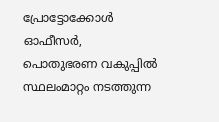പ്രോട്ടോക്കോൾ ഓഫീസർ, പൊതുഭരണ വകുപ്പിൽ സ്ഥലംമാറ്റം നടത്തുന്ന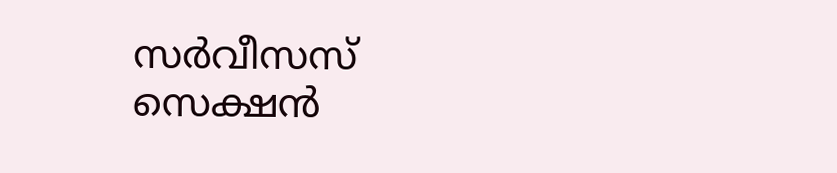സർവീസസ് സെക്ഷൻ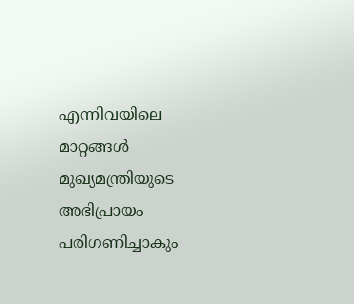എന്നിവയിലെ മാറ്റങ്ങൾ മുഖ്യമന്ത്രിയുടെ അഭിപ്രായം പരിഗണിച്ചാകും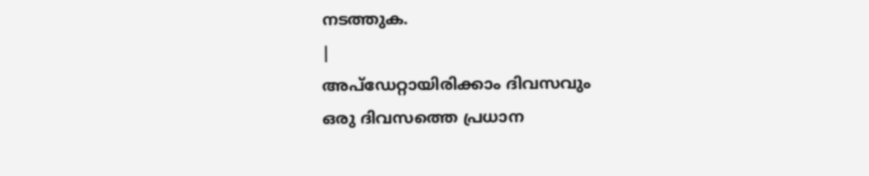നടത്തുക.
|
അപ്ഡേറ്റായിരിക്കാം ദിവസവും
ഒരു ദിവസത്തെ പ്രധാന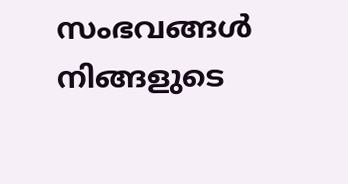സംഭവങ്ങൾ നിങ്ങളുടെ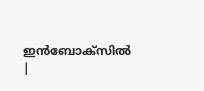ഇൻബോക്സിൽ |